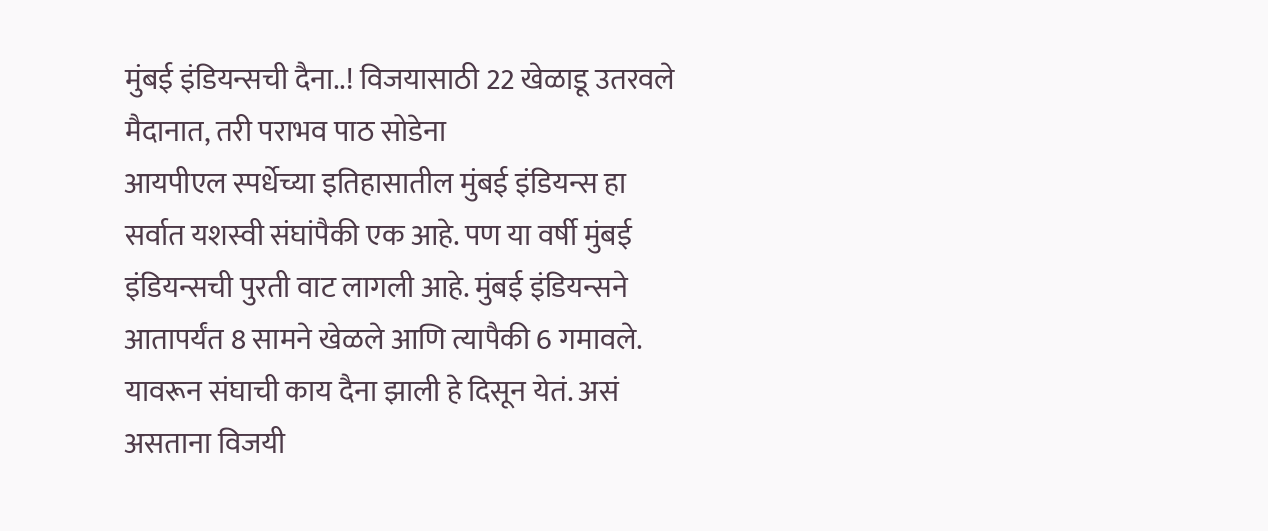मुंबई इंडियन्सची दैना..! विजयासाठी 22 खेळाडू उतरवले मैदानात, तरी पराभव पाठ सोडेना
आयपीएल स्पर्धेच्या इतिहासातील मुंबई इंडियन्स हा सर्वात यशस्वी संघांपैकी एक आहे. पण या वर्षी मुंबई इंडियन्सची पुरती वाट लागली आहे. मुंबई इंडियन्सने आतापर्यंत 8 सामने खेळले आणि त्यापैकी 6 गमावले. यावरून संघाची काय दैना झाली हे दिसून येतं. असं असताना विजयी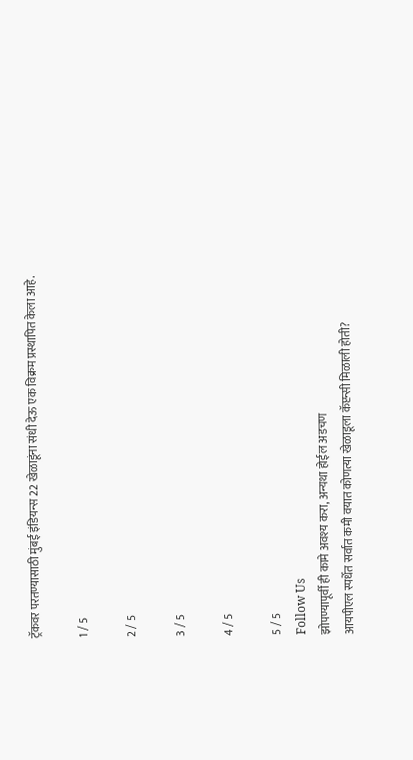ट्रॅकवर परतण्यासाठी मुंबई इंडियन्स 22 खेळाडूंना संधी देऊ एक विक्रम प्रस्थापित केला आहे.

1 / 5

2 / 5

3 / 5

4 / 5

5 / 5
Follow Us
झोपण्यापूर्वी ही कामे अवश्य करा, अन्यथा होईल अडचण
आयपीएल स्पर्धेत सर्वात कमी वयात कोणत्या खेळाडूला कॅप्टन्सी मिळाली होती?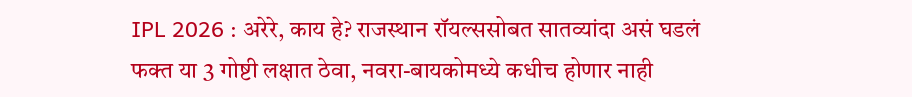IPL 2026 : अरेरे, काय हे? राजस्थान रॉयल्ससोबत सातव्यांदा असं घडलं
फक्त या 3 गोष्टी लक्षात ठेवा, नवरा-बायकोमध्ये कधीच होणार नाही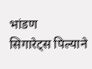भांडण
सिगारेट्स पिल्याने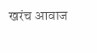खरंच आवाज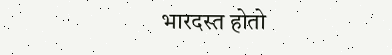भारदस्त होतो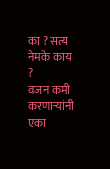का ? सत्य नेमके काय ?
वजन कमी करणाऱ्यांनी एका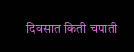दिवसात किती चपाती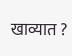खाव्यात ?